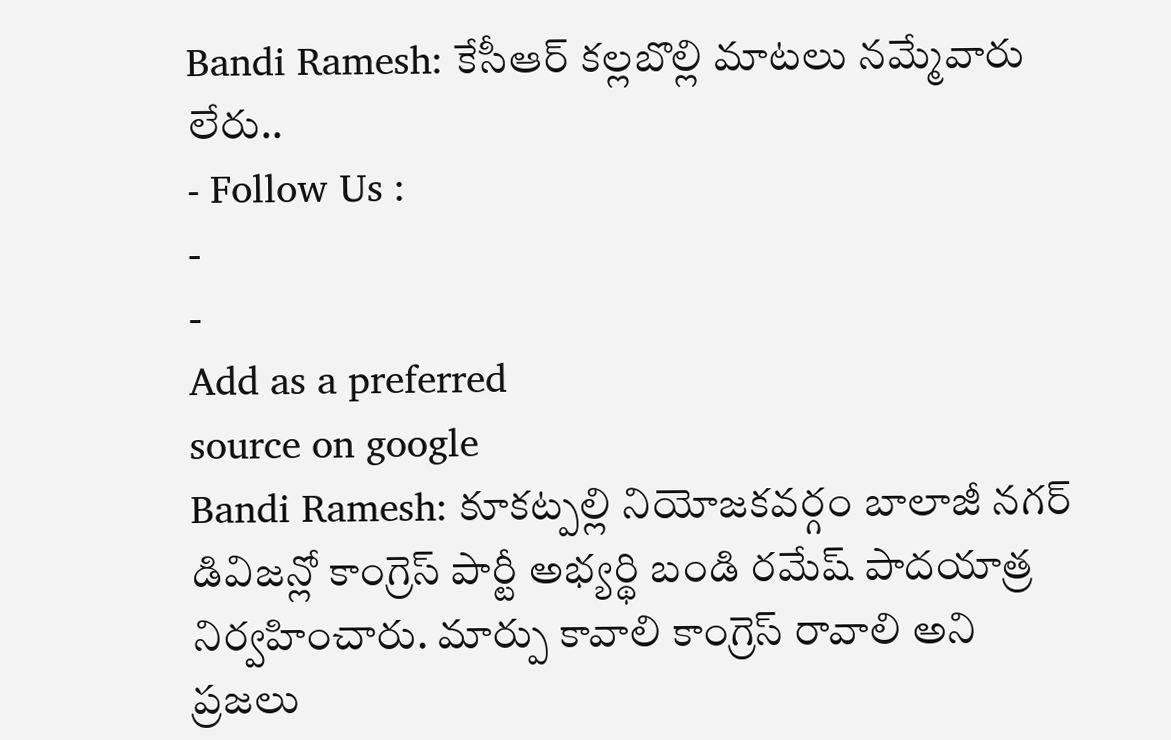Bandi Ramesh: కేసీఆర్ కల్లబొల్లి మాటలు నమ్మేవారు లేరు..
- Follow Us :
-
-
Add as a preferred
source on google
Bandi Ramesh: కూకట్పల్లి నియోజకవర్గం బాలాజీ నగర్ డివిజన్లో కాంగ్రెస్ పార్టీ అభ్యర్థి బండి రమేష్ పాదయాత్ర నిర్వహించారు. మార్పు కావాలి కాంగ్రెస్ రావాలి అని ప్రజలు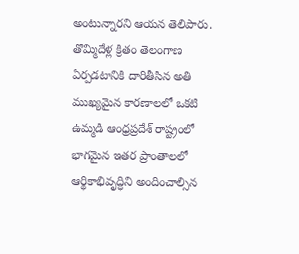అంటున్నారని ఆయన తెలిపారు. తొమ్మిదేళ్ల క్రితం తెలంగాణ ఏర్పడటానికి దారితీసిన అతి ముఖ్యమైన కారణాలలో ఒకటి ఉమ్మడి ఆంధ్రప్రదేశ్ రాష్ట్రంలో భాగమైన ఇతర ప్రాంతాలలో ఆర్థికాభివృద్ధిని అందించాల్సిన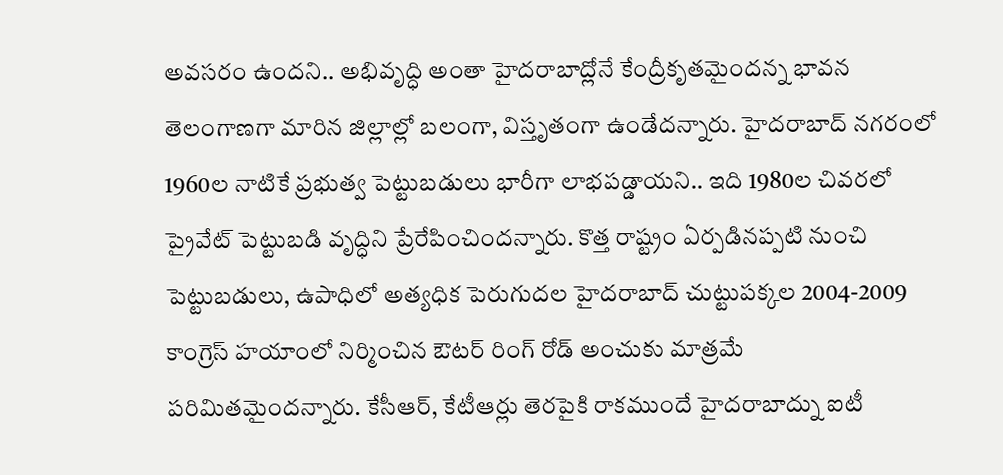అవసరం ఉందని.. అభివృద్ధి అంతా హైదరాబాద్లోనే కేంద్రీకృతమైందన్న భావన తెలంగాణగా మారిన జిల్లాల్లో బలంగా, విస్తృతంగా ఉండేదన్నారు. హైదరాబాద్ నగరంలో 1960ల నాటికే ప్రభుత్వ పెట్టుబడులు భారీగా లాభపడ్డాయని.. ఇది 1980ల చివరలో ప్రైవేట్ పెట్టుబడి వృద్ధిని ప్రేరేపించిందన్నారు. కొత్త రాష్ట్రం ఏర్పడినప్పటి నుంచి పెట్టుబడులు, ఉపాధిలో అత్యధిక పెరుగుదల హైదరాబాద్ చుట్టుపక్కల 2004-2009 కాంగ్రెస్ హయాంలో నిర్మించిన ఔటర్ రింగ్ రోడ్ అంచుకు మాత్రమే పరిమితమైందన్నారు. కేసీఆర్, కేటీఆర్లు తెరపైకి రాకముందే హైదరాబాద్ను ఐటీ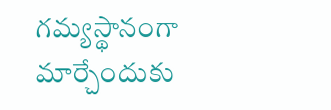గమ్యస్థానంగా మార్చేందుకు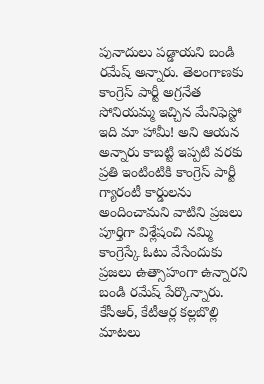పునాదులు పడ్డాయని బండి రమేష్ అన్నారు. తెలంగాణకు కాంగ్రెస్ పార్టీ అగ్రనేత సోనియమ్మ ఇచ్చిన మేనిఫెస్టో ఇది మా హామీ! అని ఆయన అన్నారు కాబట్టి ఇప్పటి వరకు ప్రతి ఇంటింటికి కాంగ్రెస్ పార్టీ గ్యారంటీ కార్డులను అందించామని వాటిని ప్రజలు పూర్తిగా విశ్లేషంచి నమ్మి కాంగ్రెస్కే ఓటు వేసేందుకు ప్రజలు ఉత్సాహంగా ఉన్నారని బండి రమేష్ పేర్కొన్నారు. కేసీఆర్, కేటీఆర్ల కల్లబొల్లి మాటలు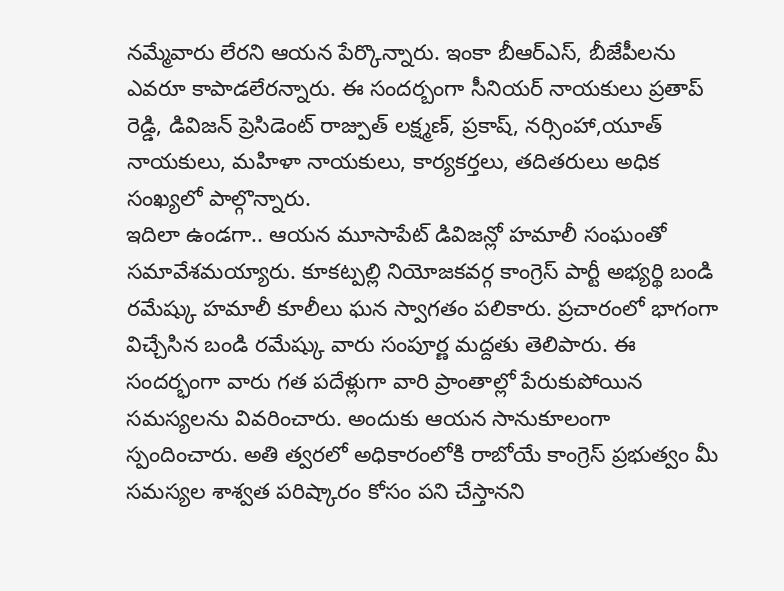నమ్మేవారు లేరని ఆయన పేర్కొన్నారు. ఇంకా బీఆర్ఎస్, బీజేపీలను ఎవరూ కాపాడలేరన్నారు. ఈ సందర్బంగా సీనియర్ నాయకులు ప్రతాప్ రెడ్డి, డివిజన్ ప్రెసిడెంట్ రాజ్పుత్ లక్ష్మణ్, ప్రకాష్, నర్సింహా,యూత్ నాయకులు, మహిళా నాయకులు, కార్యకర్తలు, తదితరులు అధిక సంఖ్యలో పాల్గొన్నారు.
ఇదిలా ఉండగా.. ఆయన మూసాపేట్ డివిజన్లో హమాలీ సంఘంతో సమావేశమయ్యారు. కూకట్పల్లి నియోజకవర్గ కాంగ్రెస్ పార్టీ అభ్యర్థి బండి రమేష్కు హమాలీ కూలీలు ఘన స్వాగతం పలికారు. ప్రచారంలో భాగంగా విచ్చేసిన బండి రమేష్కు వారు సంపూర్ణ మద్దతు తెలిపారు. ఈ సందర్భంగా వారు గత పదేళ్లుగా వారి ప్రాంతాల్లో పేరుకుపోయిన సమస్యలను వివరించారు. అందుకు ఆయన సానుకూలంగా స్పందించారు. అతి త్వరలో అధికారంలోకి రాబోయే కాంగ్రెస్ ప్రభుత్వం మీ సమస్యల శాశ్వత పరిష్కారం కోసం పని చేస్తానని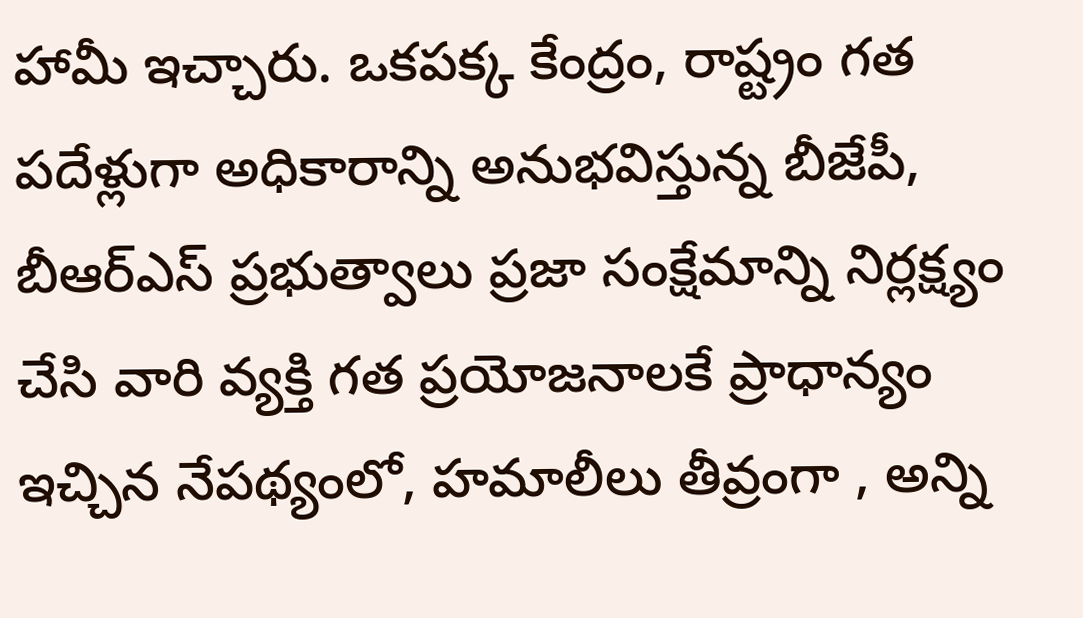హామీ ఇచ్చారు. ఒకపక్క కేంద్రం, రాష్ట్రం గత పదేళ్లుగా అధికారాన్ని అనుభవిస్తున్న బీజేపీ, బీఆర్ఎస్ ప్రభుత్వాలు ప్రజా సంక్షేమాన్ని నిర్లక్ష్యం చేసి వారి వ్యక్తి గత ప్రయోజనాలకే ప్రాధాన్యం ఇచ్చిన నేపథ్యంలో, హమాలీలు తీవ్రంగా , అన్ని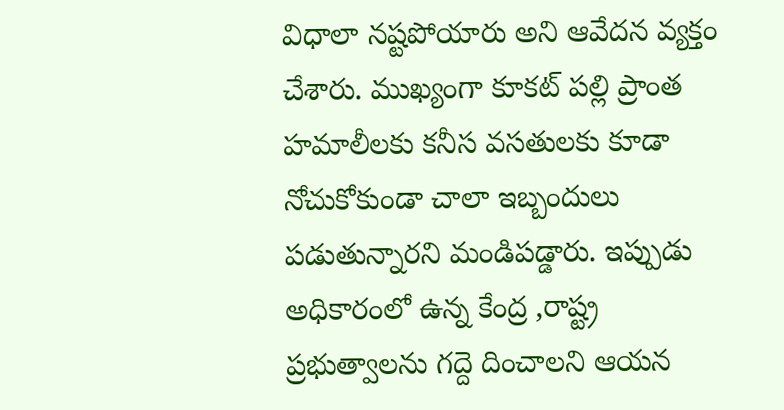విధాలా నష్టపోయారు అని ఆవేదన వ్యక్తం చేశారు. ముఖ్యంగా కూకట్ పల్లి ప్రాంత హమాలీలకు కనీస వసతులకు కూడా నోచుకోకుండా చాలా ఇబ్బందులు పడుతున్నారని మండిపడ్డారు. ఇప్పుడు అధికారంలో ఉన్న కేంద్ర ,రాష్ట్ర ప్రభుత్వాలను గద్దె దించాలని ఆయన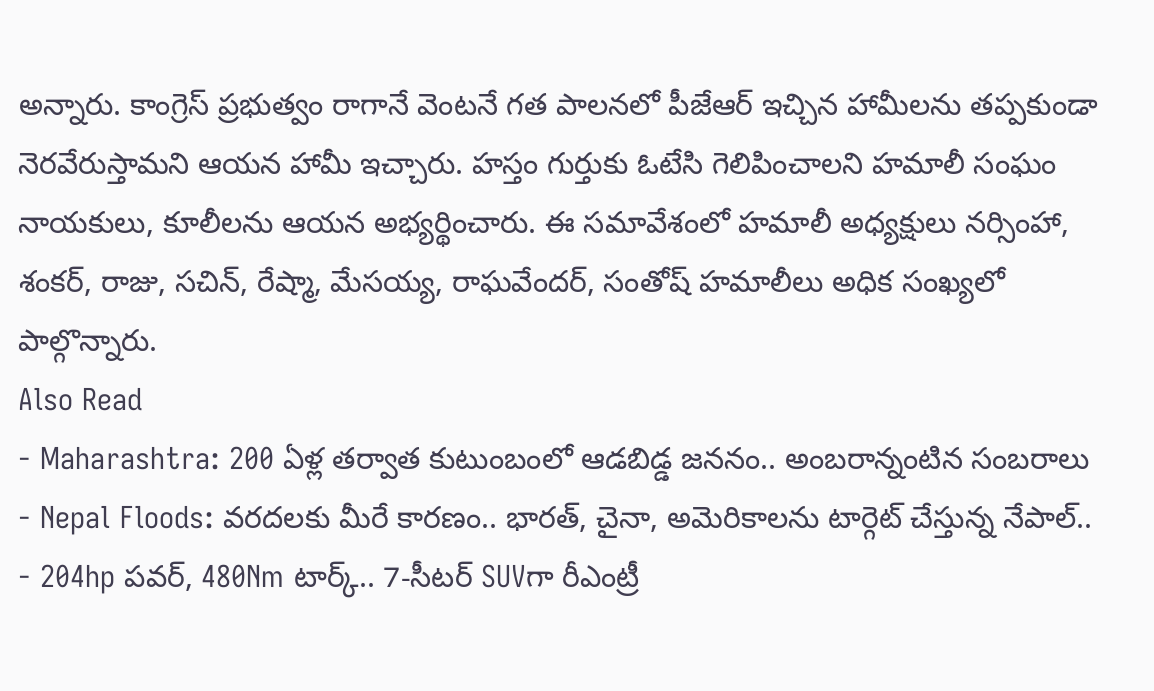అన్నారు. కాంగ్రెస్ ప్రభుత్వం రాగానే వెంటనే గత పాలనలో పీజేఆర్ ఇచ్చిన హామీలను తప్పకుండా నెరవేరుస్తామని ఆయన హామీ ఇచ్చారు. హస్తం గుర్తుకు ఓటేసి గెలిపించాలని హమాలీ సంఘం నాయకులు, కూలీలను ఆయన అభ్యర్థించారు. ఈ సమావేశంలో హమాలీ అధ్యక్షులు నర్సింహా, శంకర్, రాజు, సచిన్, రేష్మా, మేసయ్య, రాఘవేందర్, సంతోష్ హమాలీలు అధిక సంఖ్యలో పాల్గొన్నారు.
Also Read
- Maharashtra: 200 ఏళ్ల తర్వాత కుటుంబంలో ఆడబిడ్డ జననం.. అంబరాన్నంటిన సంబరాలు
- Nepal Floods: వరదలకు మీరే కారణం.. భారత్, చైనా, అమెరికాలను టార్గెట్ చేస్తున్న నేపాల్..
- 204hp పవర్, 480Nm టార్క్.. 7-సీటర్ SUVగా రీఎంట్రీ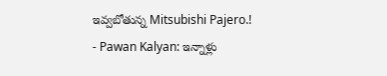ఇవ్వబోతున్న Mitsubishi Pajero.!
- Pawan Kalyan: ఇన్నాళ్లు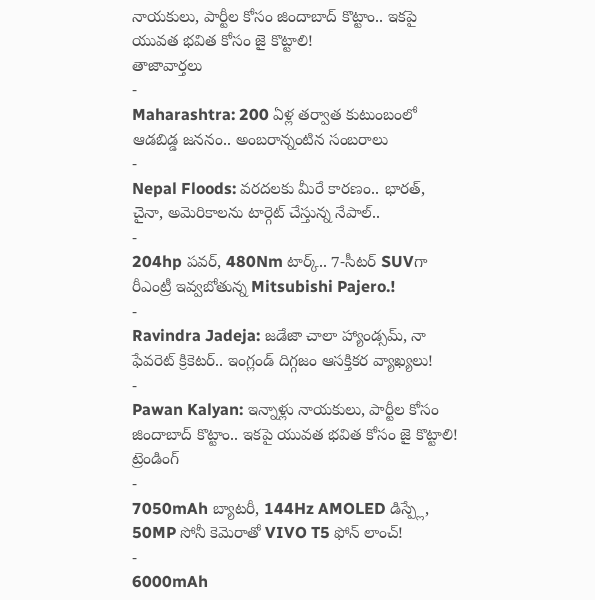నాయకులు, పార్టీల కోసం జిందాబాద్ కొట్టాం.. ఇకపై యువత భవిత కోసం జై కొట్టాలి!
తాజావార్తలు
-
Maharashtra: 200 ఏళ్ల తర్వాత కుటుంబంలో ఆడబిడ్డ జననం.. అంబరాన్నంటిన సంబరాలు
-
Nepal Floods: వరదలకు మీరే కారణం.. భారత్, చైనా, అమెరికాలను టార్గెట్ చేస్తున్న నేపాల్..
-
204hp పవర్, 480Nm టార్క్.. 7-సీటర్ SUVగా రీఎంట్రీ ఇవ్వబోతున్న Mitsubishi Pajero.!
-
Ravindra Jadeja: జడేజా చాలా హ్యాండ్సమ్, నా ఫేవరెట్ క్రికెటర్.. ఇంగ్లండ్ దిగ్గజం ఆసక్తికర వ్యాఖ్యలు!
-
Pawan Kalyan: ఇన్నాళ్లు నాయకులు, పార్టీల కోసం జిందాబాద్ కొట్టాం.. ఇకపై యువత భవిత కోసం జై కొట్టాలి!
ట్రెండింగ్
-
7050mAh బ్యాటరీ, 144Hz AMOLED డిస్ప్లే, 50MP సోనీ కెమెరాతో VIVO T5 ఫోన్ లాంచ్!
-
6000mAh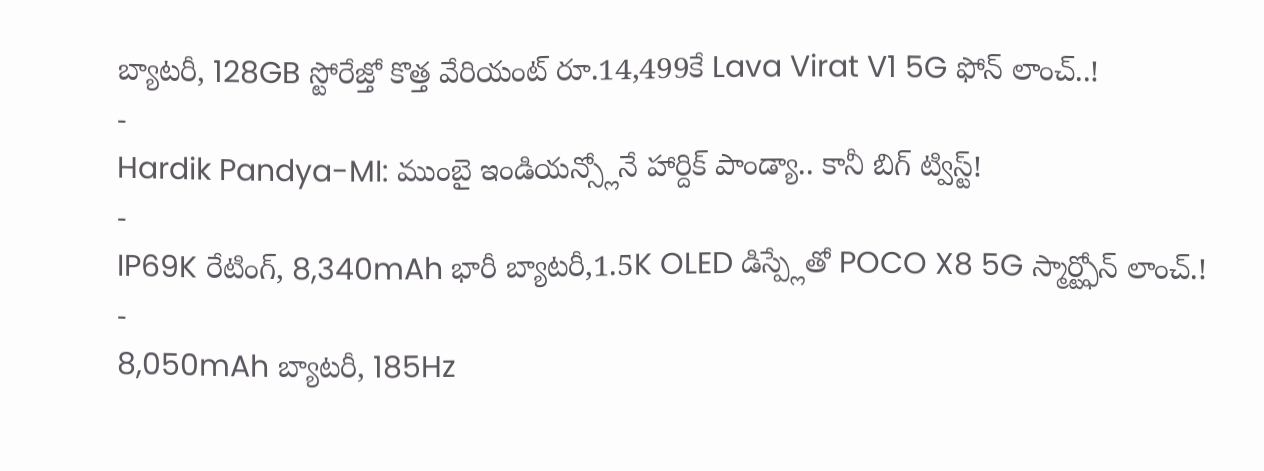బ్యాటరీ, 128GB స్టోరేజ్తో కొత్త వేరియంట్ రూ.14,499కే Lava Virat V1 5G ఫోన్ లాంచ్..!
-
Hardik Pandya-MI: ముంబై ఇండియన్స్లోనే హార్దిక్ పాండ్యా.. కానీ బిగ్ ట్విస్ట్!
-
IP69K రేటింగ్, 8,340mAh భారీ బ్యాటరీ,1.5K OLED డిస్ప్లేతో POCO X8 5G స్మార్ట్ఫోన్ లాంచ్.!
-
8,050mAh బ్యాటరీ, 185Hz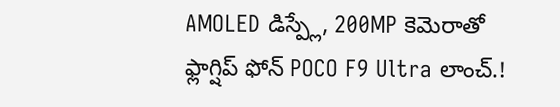AMOLED డిస్ప్లే, 200MP కెమెరాతో ఫ్లాగ్షిప్ ఫోన్ POCO F9 Ultra లాంచ్.!